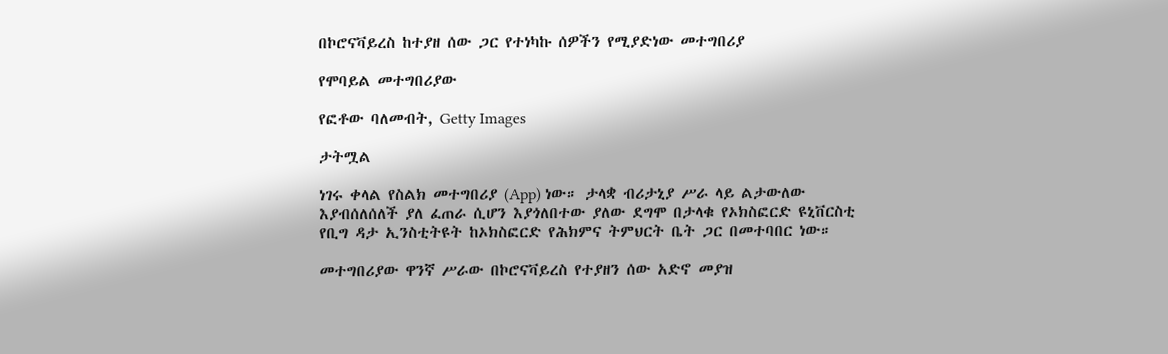በኮሮናቫይረስ ከተያዘ ሰው ጋር የተነካኩ ሰዎችን የሚያድነው መተግበሪያ

የሞባይል መተግበሪያው

የፎቶው ባለመብት, Getty Images

ታትሟል

ነገሩ ቀላል የስልክ መተግበሪያ (App) ነው። ታላቋ ብሪታኒያ ሥራ ላይ ልታውለው እያብሰለሰለች ያለ ፈጠራ ሲሆን እያጎለበተው ያለው ደግሞ በታላቁ የኦክስፎርድ ዩኒቨርስቲ የቢግ ዳታ ኢንስቲትዩት ከኦክስፎርድ የሕክምና ትምህርት ቤት ጋር በመተባበር ነው።

መተግበሪያው ዋንኛ ሥራው በኮሮናቫይረስ የተያዘን ሰው አድኖ መያዝ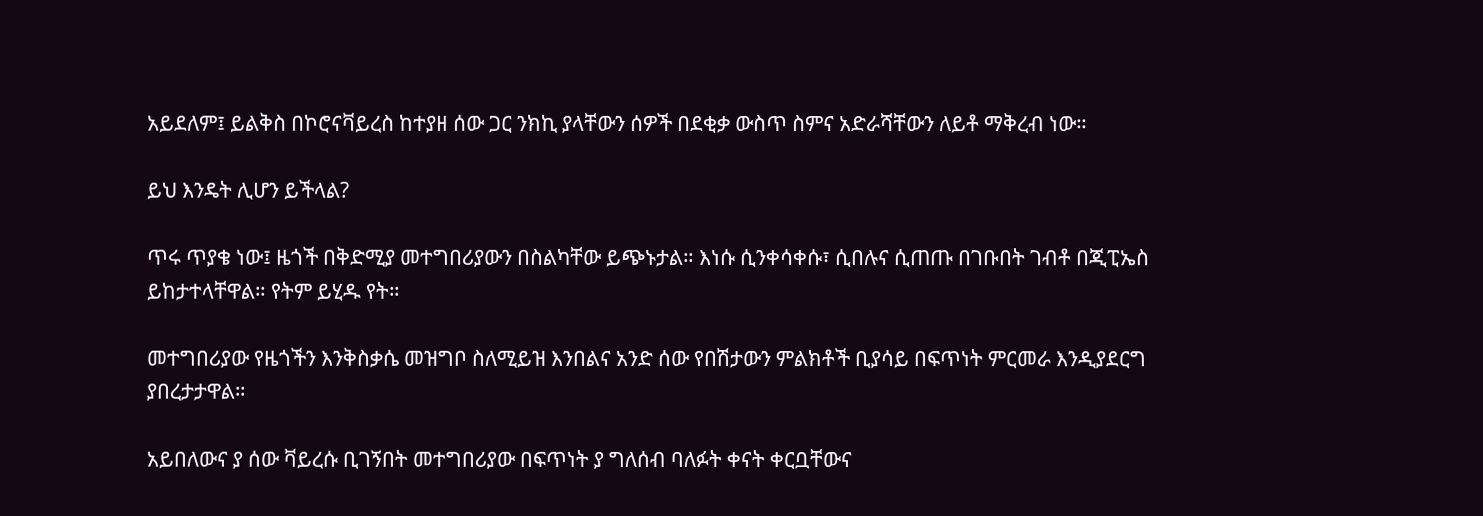አይደለም፤ ይልቅስ በኮሮናቫይረስ ከተያዘ ሰው ጋር ንክኪ ያላቸውን ሰዎች በደቂቃ ውስጥ ስምና አድራሻቸውን ለይቶ ማቅረብ ነው።

ይህ እንዴት ሊሆን ይችላል?

ጥሩ ጥያቄ ነው፤ ዜጎች በቅድሚያ መተግበሪያውን በስልካቸው ይጭኑታል። እነሱ ሲንቀሳቀሱ፣ ሲበሉና ሲጠጡ በገቡበት ገብቶ በጂፒኤስ ይከታተላቸዋል። የትም ይሂዱ የት።

መተግበሪያው የዜጎችን እንቅስቃሴ መዝግቦ ስለሚይዝ እንበልና አንድ ሰው የበሽታውን ምልክቶች ቢያሳይ በፍጥነት ምርመራ እንዲያደርግ ያበረታታዋል።

አይበለውና ያ ሰው ቫይረሱ ቢገኝበት መተግበሪያው በፍጥነት ያ ግለሰብ ባለፉት ቀናት ቀርቧቸውና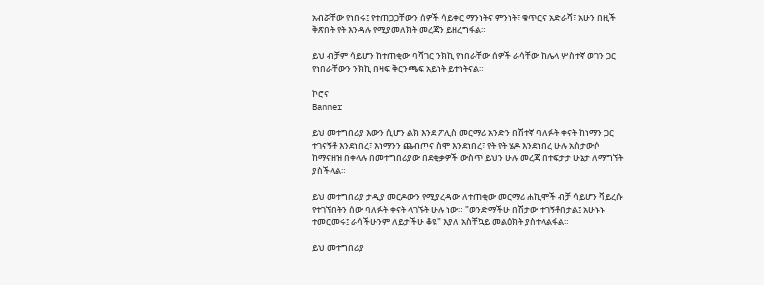አብሯቸው የነበሩ፤ የተጠጋጋቸውን ሰዎች ሳይቀር ማንነትና ምንነት፣ ቁጥርና አድራሻ፣ አሁን በዚች ቅጽበት የት እንዳሉ የሚያመለክት መረጃን ይዘረግፋል።

ይህ ብቻም ሳይሆን ከተጠቂው ባሻገር ንክኪ የነበራቸው ሰዎች ራሳቸው ከሌላ ሦስተኛ ወገን ጋር የነበራቸውን ንክኪ በዛፍ ቅርንጫፍ አይነት ይተነትናል።

ኮሮና
Banner

ይህ መተግበሪያ እውን ሲሆን ልክ እንደ ፖሊስ መርማሪ አንድን በሽተኛ ባለፉት ቀናት ከነማን ጋር ተገናኝቶ እንደነበረ፣ እነማንን ጨብጦና ስሞ እንደነበረ፣ የት የት ሄዶ እንደነበረ ሁሉ አስታውሶ ከማናዘዝ በቀላሉ በመተግበሪያው በደቂቃዎች ውስጥ ይህን ሁሉ መረጃ በተፍታታ ሁኔታ ለማግኘት ያስችላል።

ይህ መተግበሪያ ታዲያ መርዶውን የሚያረዳው ለተጠቂው መርማሪ ሐኪሞች ብቻ ሳይሆን ቫይረሱ የተገኘበትን ሰው ባለፉት ቀናት ላገኙት ሁሉ ነው። "ወንድማችሁ በሽታው ተገኝቶበታል፤ አሁኑኑ ተመርመሩ፤ ራሳችሁንም ለይታችሁ ቆዩ" እያለ አስቸኳይ መልዕክት ያስተላልፋል።

ይህ መተግበሪያ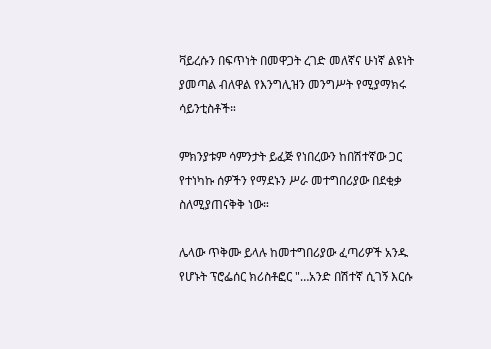ቫይረሱን በፍጥነት በመዋጋት ረገድ መለኛና ሁነኛ ልዩነት ያመጣል ብለዋል የእንግሊዝን መንግሥት የሚያማክሩ ሳይንቲስቶች።

ምክንያቱም ሳምንታት ይፈጅ የነበረውን ከበሽተኛው ጋር የተነካኩ ሰዎችን የማደኑን ሥራ መተግበሪያው በደቂቃ ስለሚያጠናቅቅ ነው።

ሌላው ጥቅሙ ይላሉ ከመተግበሪያው ፈጣሪዎች አንዱ የሆኑት ፕሮፌሰር ክሪስቶፎር "…አንድ በሽተኛ ሲገኝ እርሱ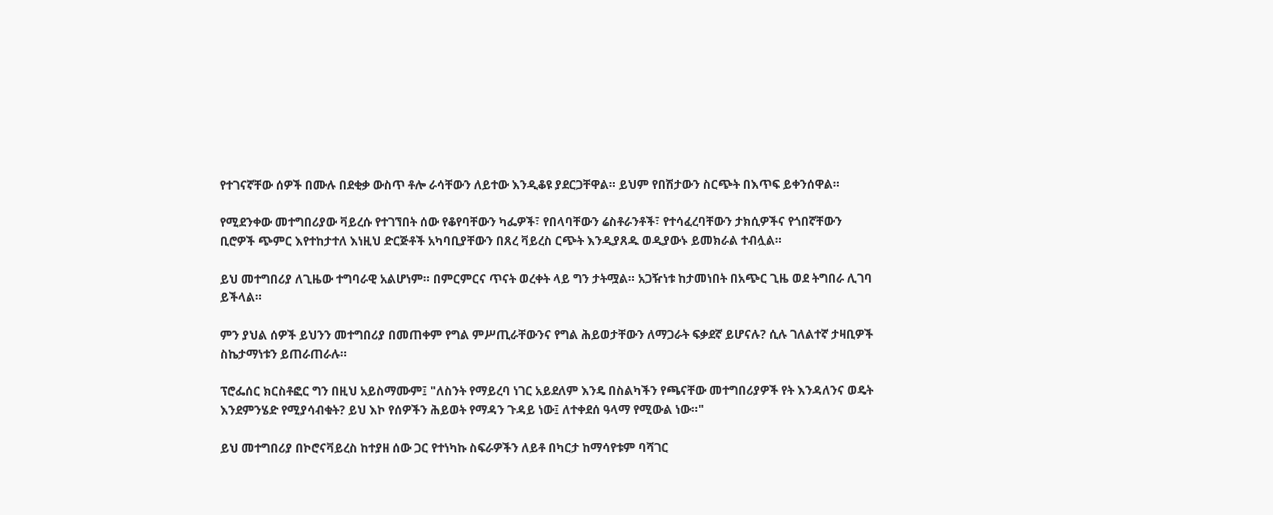የተገናኛቸው ሰዎች በሙሉ በደቂቃ ውስጥ ቶሎ ራሳቸውን ለይተው እንዲቆዩ ያደርጋቸዋል። ይህም የበሽታውን ስርጭት በእጥፍ ይቀንሰዋል።

የሚደንቀው መተግበሪያው ቫይረሱ የተገኘበት ሰው የቆየባቸውን ካፌዎች፣ የበላባቸውን ሬስቶራንቶች፣ የተሳፈረባቸውን ታክሲዎችና የጎበኛቸውን ቢሮዎች ጭምር እየተከታተለ እነዚህ ድርጅቶች አካባቢያቸውን በጸረ ቫይረስ ርጭት እንዲያጸዱ ወዲያውኑ ይመክራል ተብሏል።

ይህ መተግበሪያ ለጊዜው ተግባራዊ አልሆነም። በምርምርና ጥናት ወረቀት ላይ ግን ታትሟል። አጋዥነቱ ከታመነበት በአጭር ጊዜ ወደ ትግበራ ሊገባ ይችላል።

ምን ያህል ሰዎች ይህንን መተግበሪያ በመጠቀም የግል ምሥጢራቸውንና የግል ሕይወታቸውን ለማጋራት ፍቃደኛ ይሆናሉ? ሲሉ ገለልተኛ ታዛቢዎች ስኬታማነቱን ይጠራጠራሉ።

ፕሮፌሰር ክርስቶፎር ግን በዚህ አይስማሙም፤ "ለስንት የማይረባ ነገር አይደለም እንዴ በስልካችን የጫናቸው መተግበሪያዎች የት እንዳለንና ወዴት እንደምንሄድ የሚያሳብቁት? ይህ እኮ የሰዎችን ሕይወት የማዳን ጉዳይ ነው፤ ለተቀደሰ ዓላማ የሚውል ነው።"

ይህ መተግበሪያ በኮሮናቫይረስ ከተያዘ ሰው ጋር የተነካኩ ስፍራዎችን ለይቶ በካርታ ከማሳየቱም ባሻገር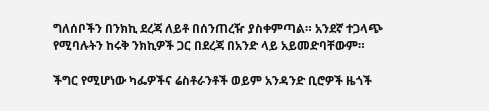ግለሰቦችን በንክኪ ደረጃ ለይቶ በሰንጠረዥ ያስቀምጣል። አንደኛ ተጋላጭ የሚባሉትን ከሩቅ ንክኪዎች ጋር በደረጃ በአንድ ላይ አይመድባቸውም።

ችግር የሚሆነው ካፌዎችና ሬስቶራንቶች ወይም አንዳንድ ቢሮዎች ዜጎች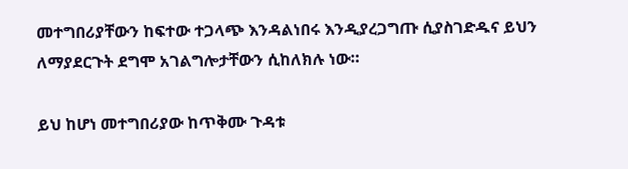መተግበሪያቸውን ከፍተው ተጋላጭ እንዳልነበሩ እንዲያረጋግጡ ሲያስገድዱና ይህን ለማያደርጉት ደግሞ አገልግሎታቸውን ሲከለክሉ ነው።

ይህ ከሆነ መተግበሪያው ከጥቅሙ ጉዳቱ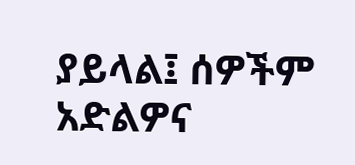ያይላል፤ ሰዎችም አድልዎና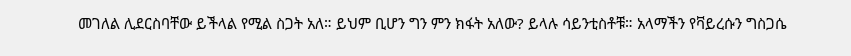መገለል ሊደርስባቸው ይችላል የሚል ስጋት አለ። ይህም ቢሆን ግን ምን ክፋት አለው? ይላሉ ሳይንቲስቶቹ። አላማችን የቫይረሱን ግስጋሴ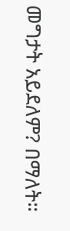መግታት አይደለም? በማለት።